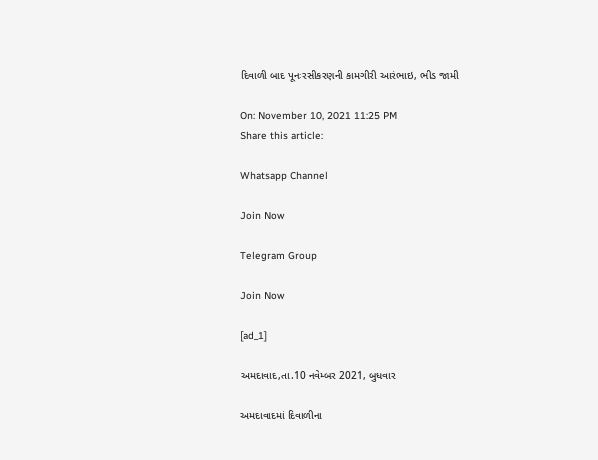દિવાળી બાદ પૂનઃરસીકરણની કામગીરી આરંભાઇ, ભીડ જામી

On: November 10, 2021 11:25 PM
Share this article:

Whatsapp Channel

Join Now

Telegram Group

Join Now

[ad_1]

અમદાવાદ,તા.10 નવેમ્બર 2021, બુધવાર

અમદાવાદમાં દિવાળીના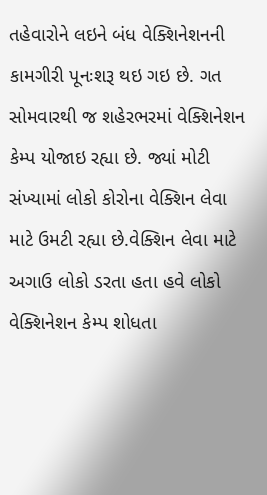તહેવારોને લઇને બંધ વેક્શિનેશનની કામગીરી પૂનઃશરૂ થઇ ગઇ છે. ગત સોમવારથી જ શહેરભરમાં વેક્શિનેશન કેમ્પ યોજાઇ રહ્યા છે. જ્યાં મોટી સંખ્યામાં લોકો કોરોના વેક્શિન લેવા માટે ઉમટી રહ્યા છે.વેક્શિન લેવા માટે અગાઉ લોકો ડરતા હતા હવે લોકો વેક્શિનેશન કેમ્પ શોધતા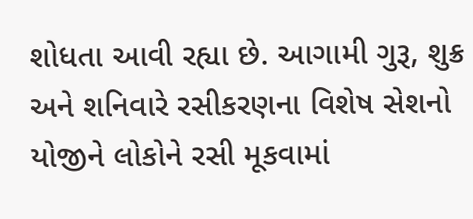શોધતા આવી રહ્યા છે. આગામી ગુરૂ, શુક્ર અને શનિવારે રસીકરણના વિશેષ સેશનો યોજીને લોકોને રસી મૂકવામાં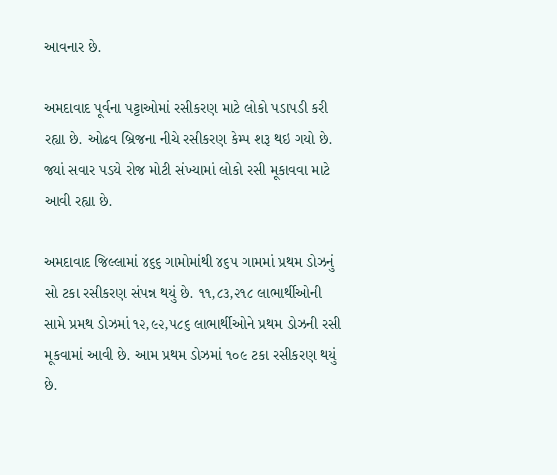આવનાર છે.

અમદાવાદ પૂર્વના પટ્ટાઓમાં રસીકરણ માટે લોકો પડાપડી કરી રહ્યા છે. ઓઢવ બ્રિજના નીચે રસીકરણ કેમ્પ શરૂ થઇ ગયો છે. જ્યાં સવાર પડયે રોજ મોટી સંખ્યામાં લોકો રસી મૂકાવવા માટે આવી રહ્યા છે.

અમદાવાદ જિલ્લામાં ૪૬૬ ગામોમાંથી ૪૬૫ ગામમાં પ્રથમ ડોઝનું સો ટકા રસીકરણ સંપન્ન થયું છે. ૧૧,૮૩,૨૧૮ લાભાર્થીઓની સામે પ્રમથ ડોઝમાં ૧૨,૯૨,૫૮૬ લાભાર્થીઓને પ્રથમ ડોઝની રસી મૂકવામાં આવી છે. આમ પ્રથમ ડોઝમાં ૧૦૯ ટકા રસીકરણ થયું છે.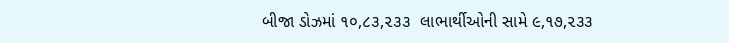બીજા ડોઝમાં ૧૦,૮૩,૨૩૩  લાભાર્થીઓની સામે ૯,૧૭,૨૩૩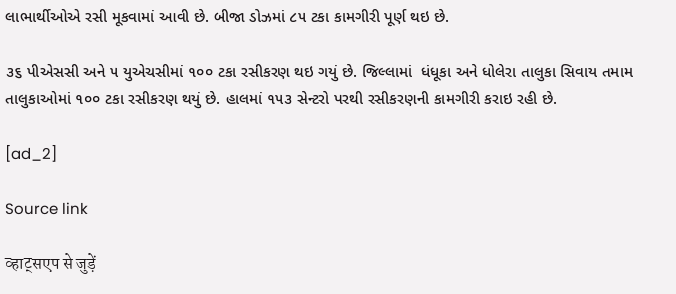લાભાર્થીઓએ રસી મૂકવામાં આવી છે. બીજા ડોઝમાં ૮૫ ટકા કામગીરી પૂર્ણ થઇ છે.

૩૬ પીએસસી અને ૫ યુએચસીમાં ૧૦૦ ટકા રસીકરણ થઇ ગયું છે. જિલ્લામાં  ધંધૂકા અને ધોલેરા તાલુકા સિવાય તમામ તાલુકાઓમાં ૧૦૦ ટકા રસીકરણ થયું છે. હાલમાં ૧૫૩ સેન્ટરો પરથી રસીકરણની કામગીરી કરાઇ રહી છે.

[ad_2]

Source link

व्हाट्सएप से जुड़ें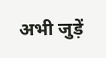अभी जुड़ें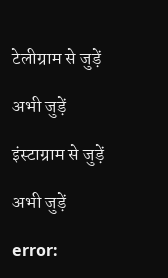टेलीग्राम से जुड़ें

अभी जुड़ें

इंस्टाग्राम से जुड़ें

अभी जुड़ें

error: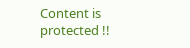Content is protected !!